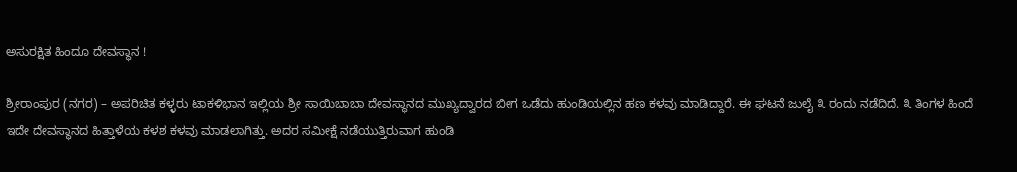ಅಸುರಕ್ಷಿತ ಹಿಂದೂ ದೇವಸ್ಥಾನ !

ಶ್ರೀರಾಂಪುರ (ನಗರ) – ಅಪರಿಚಿತ ಕಳ್ಳರು ಟಾಕಳಿಭಾನ ಇಲ್ಲಿಯ ಶ್ರೀ ಸಾಯಿಬಾಬಾ ದೇವಸ್ಥಾನದ ಮುಖ್ಯದ್ವಾರದ ಬೀಗ ಒಡೆದು ಹುಂಡಿಯಲ್ಲಿನ ಹಣ ಕಳವು ಮಾಡಿದ್ದಾರೆ. ಈ ಘಟನೆ ಜುಲೈ ೩ ರಂದು ನಡೆದಿದೆ. ೩ ತಿಂಗಳ ಹಿಂದೆ ಇದೇ ದೇವಸ್ಥಾನದ ಹಿತ್ತಾಳೆಯ ಕಳಶ ಕಳವು ಮಾಡಲಾಗಿತ್ತು. ಅದರ ಸಮೀಕ್ಷೆ ನಡೆಯುತ್ತಿರುವಾಗ ಹುಂಡಿ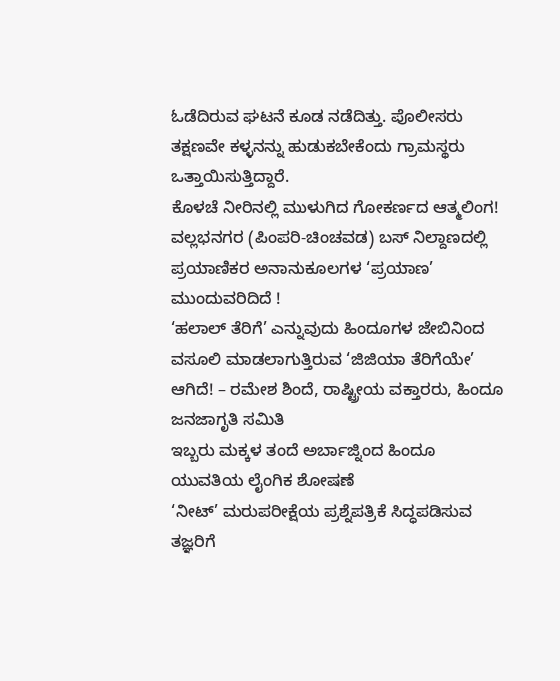ಓಡೆದಿರುವ ಘಟನೆ ಕೂಡ ನಡೆದಿತ್ತು. ಪೊಲೀಸರು ತಕ್ಷಣವೇ ಕಳ್ಳನನ್ನು ಹುಡುಕಬೇಕೆಂದು ಗ್ರಾಮಸ್ಥರು ಒತ್ತಾಯಿಸುತ್ತಿದ್ದಾರೆ.
ಕೊಳಚೆ ನೀರಿನಲ್ಲಿ ಮುಳುಗಿದ ಗೋಕರ್ಣದ ಆತ್ಮಲಿಂಗ!
ವಲ್ಲಭನಗರ (ಪಿಂಪರಿ-ಚಿಂಚವಡ) ಬಸ್ ನಿಲ್ದಾಣದಲ್ಲಿ ಪ್ರಯಾಣಿಕರ ಅನಾನುಕೂಲಗಳ ‘ಪ್ರಯಾಣ’ ಮುಂದುವರಿದಿದೆ !
‘ಹಲಾಲ್ ತೆರಿಗೆ’ ಎನ್ನುವುದು ಹಿಂದೂಗಳ ಜೇಬಿನಿಂದ ವಸೂಲಿ ಮಾಡಲಾಗುತ್ತಿರುವ ‘ಜಿಜಿಯಾ ತೆರಿಗೆಯೇ’ ಆಗಿದೆ! – ರಮೇಶ ಶಿಂದೆ, ರಾಷ್ಟ್ರೀಯ ವಕ್ತಾರರು, ಹಿಂದೂ ಜನಜಾಗೃತಿ ಸಮಿತಿ
ಇಬ್ಬರು ಮಕ್ಕಳ ತಂದೆ ಅರ್ಬಾಜ್ನಿಂದ ಹಿಂದೂ ಯುವತಿಯ ಲೈಂಗಿಕ ಶೋಷಣೆ
‘ನೀಟ್’ ಮರುಪರೀಕ್ಷೆಯ ಪ್ರಶ್ನೆಪತ್ರಿಕೆ ಸಿದ್ಧಪಡಿಸುವ ತಜ್ಞರಿಗೆ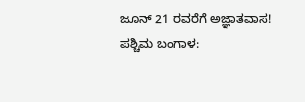ಜೂನ್ 21 ರವರೆಗೆ ಅಜ್ಞಾತವಾಸ!
ಪಶ್ಚಿಮ ಬಂಗಾಳ: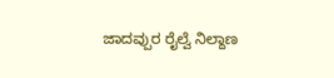ಜಾದವ್ಪುರ ರೈಲ್ವೆ ನಿಲ್ದಾಣ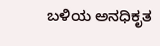ಬಳಿಯ ಅನಧಿಕೃತ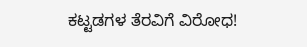ಕಟ್ಟಡಗಳ ತೆರವಿಗೆ ವಿರೋಧ!